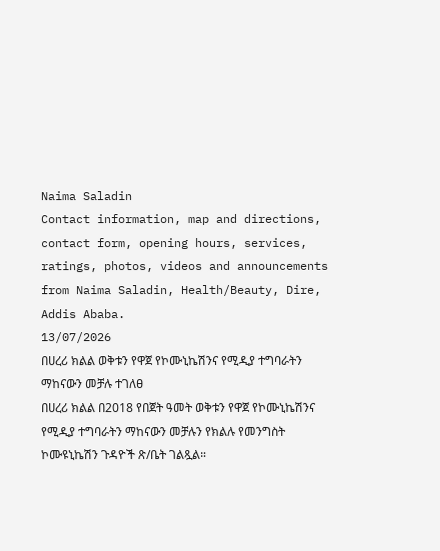Naima Saladin
Contact information, map and directions, contact form, opening hours, services, ratings, photos, videos and announcements from Naima Saladin, Health/Beauty, Dire, Addis Ababa.
13/07/2026
በሀረሪ ክልል ወቅቱን የዋጀ የኮሙኒኬሽንና የሚዲያ ተግባራትን ማከናውን መቻሉ ተገለፀ
በሀረሪ ክልል በ2018 የበጀት ዓመት ወቅቱን የዋጀ የኮሙኒኬሽንና የሚዲያ ተግባራትን ማከናውን መቻሉን የክልሉ የመንግስት ኮሙዩኒኬሽን ጉዳዮች ጽ/ቤት ገልጿል።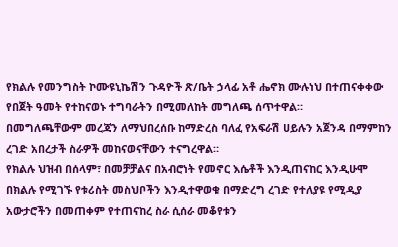የክልሉ የመንግስት ኮሙዩኒኬሽን ጉዳዮች ጽ/ቤት ኃላፊ አቶ ሔኖክ ሙሉነህ በተጠናቀቀው የበጀት ዓመት የተከናወኑ ተግባራትን በሚመለከት መግለጫ ሰጥተዋል።
በመግለጫቸውም መረጃን ለማህበረሰቡ ከማድረስ ባለፈ የአፍራሽ ሀይሉን አጀንዳ በማምከን ረገድ አበረታች ስራዎች መከናወናቸውን ተናግረዋል።
የክልሉ ህዝብ በሰላም፣ በመቻቻልና በአብሮነት የመኖር እሴቶች እንዲጠናከር እንዲሁሞ በክልሉ የሚገኙ የቱሪስት መስህቦችን እንዲተዋወቁ በማድረግ ረገድ የተለያዩ የሚዲያ አውታሮችን በመጠቀም የተጠናከረ ስራ ሲሰራ መቆየቱን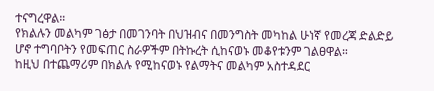ተናግረዋል።
የክልሉን መልካም ገፅታ በመገንባት በህዝብና በመንግስት መካከል ሁነኛ የመረጃ ድልድይ ሆኖ ተግባቦትን የመፍጠር ስራዎችም በትኩረት ሲከናወኑ መቆየቱንም ገልፀዋል።
ከዚህ በተጨማሪም በክልሉ የሚከናወኑ የልማትና መልካም አስተዳደር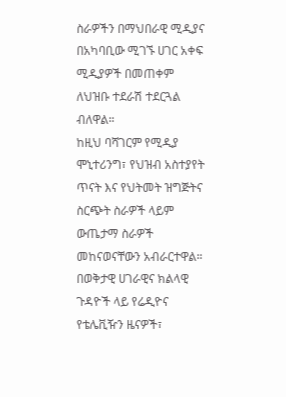ስራዎችን በማህበራዊ ሚዲያና በአካባቢው ሚገኙ ሀገር አቀፍ ሚዲያዎች በመጠቀም ለህዝቡ ተደራሽ ተደርጓል ብለዋል።
ከዚህ ባሻገርም የሚዲያ ሞኒተሪንግ፣ የህዝብ አስተያየት ጥናት እና የህትመት ዝግጅትና ስርጭት ስራዎች ላይም ውጤታማ ስራዎች መከናወናቸውን አብራርተዋል።
በወቅታዊ ሀገራዊና ክልላዊ ጉዳዮች ላይ የሬዲዮና የቴሌቪዥን ዜናዎች፣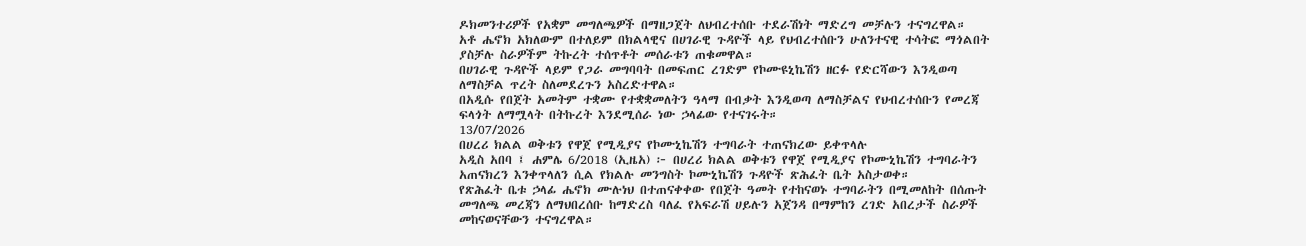ዶክመንተሪዎች የአቋም መግለጫዎች በማዘጋጀት ለህብረተሰቡ ተደራሽነት ማድረግ መቻሉን ተናግረዋል።
አቶ ሔኖክ አክለውም በተለይም በክልላዊና በሀገራዊ ጉዳዮች ላይ የህብረተሰቡን ሁለንተናዊ ተሳትፎ ማጎልበት ያስቻሉ ስራዎችም ትኩረት ተሰጥቶት መሰራቱን ጠቁመዋል።
በሀገራዊ ጉዳዮች ላይም የጋራ መግባባት በመፍጠር ረገድም የኮሙዩኒኬሽን ዘርፉ የድርሻውን እንዲወጣ ለማስቻል ጥረት ስለመደረጉን አስረድተዋል።
በአዲሱ የበጀት አመትም ተቋሙ የተቋቋመለትን ዓላማ በብቃት እንዲወጣ ለማስቻልና የህብረተሰቡን የመረጃ ፍላጎት ለማሟላት በትኩረት እንደሚሰራ ነው ኃላፊው የተናገሩት።
13/07/2026
በሀረሪ ክልል ወቅቱን የዋጀ የሚዲያና የኮሙኒኬሽን ተግባራት ተጠናክረው ይቀጥላሉ
አዲስ አበባ ፤ ሐምሌ 6/2018 (ኢዜአ) ፦ በሀረሪ ክልል ወቅቱን የዋጀ የሚዲያና የኮሙኒኬሽን ተግባራትን አጠናክረን እንቀጥላለን ሲል የክልሉ መንግስት ኮሙኒኬሽን ጉዳዮች ጽሕፈት ቤት አስታወቀ።
የጽሕፈት ቤቱ ኃላፊ ሔኖክ ሙሉነህ በተጠናቀቀው የበጀት ዓመት የተከናወኑ ተግባራትን በሚመለከት በሰጡት መግለጫ መረጃን ለማህበረሰቡ ከማድረስ ባለፈ የአፍራሽ ሀይሉን አጀንዳ በማምከን ረገድ አበረታች ስራዎች መከናወናቸውን ተናግረዋል።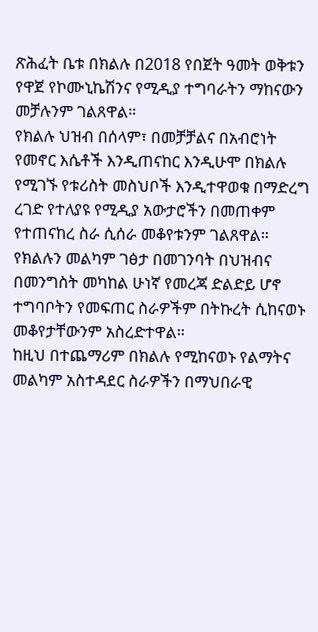ጽሕፈት ቤቱ በክልሉ በ2018 የበጀት ዓመት ወቅቱን የዋጀ የኮሙኒኬሽንና የሚዲያ ተግባራትን ማከናውን መቻሉንም ገልጸዋል።
የክልሉ ህዝብ በሰላም፣ በመቻቻልና በአብሮነት የመኖር እሴቶች እንዲጠናከር እንዲሁሞ በክልሉ የሚገኙ የቱሪስት መስህቦች እንዲተዋወቁ በማድረግ ረገድ የተለያዩ የሚዲያ አውታሮችን በመጠቀም የተጠናከረ ስራ ሲሰራ መቆየቱንም ገልጸዋል።
የክልሉን መልካም ገፅታ በመገንባት በህዝብና በመንግስት መካከል ሁነኛ የመረጃ ድልድይ ሆኖ ተግባቦትን የመፍጠር ስራዎችም በትኩረት ሲከናወኑ መቆየታቸውንም አስረድተዋል።
ከዚህ በተጨማሪም በክልሉ የሚከናወኑ የልማትና መልካም አስተዳደር ስራዎችን በማህበራዊ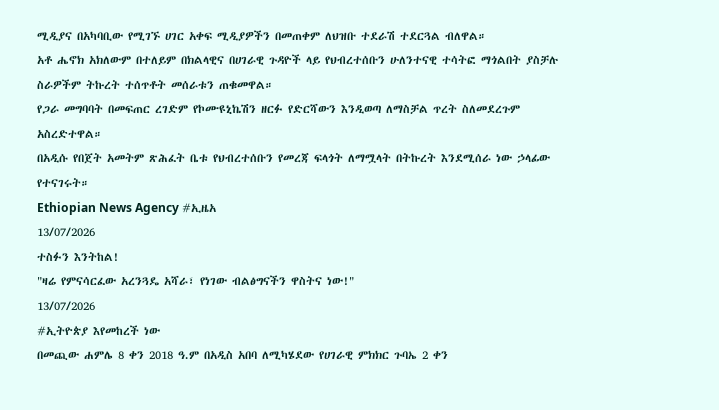ሚዲያና በአካባቢው የሚገኙ ሀገር አቀፍ ሚዲያዎችን በመጠቀም ለህዝቡ ተደራሽ ተደርጓል ብለዋል።
አቶ ሔኖክ አክለውም በተለይም በክልላዊና በሀገራዊ ጉዳዮች ላይ የህብረተሰቡን ሁለንተናዊ ተሳትፎ ማጎልበት ያስቻሉ ስራዎችም ትኩረት ተሰጥቶት መሰራቱን ጠቁመዋል።
የጋራ መግባባት በመፍጠር ረገድም የኮሙዩኒኬሽን ዘርፉ የድርሻውን እንዲወጣ ለማስቻል ጥረት ስለመደረጉም አስረድተዋል።
በአዲሱ የበጀት አመትም ጽሕፈት ቤቱ የህብረተሰቡን የመረጃ ፍላጎት ለማሟላት በትኩረት እንደሚሰራ ነው ኃላፊው የተናገሩት።
Ethiopian News Agency #ኢዜአ
13/07/2026
ተስፉን እንትከል!
"ዛሬ የምናሳርፈው አረንጓዴ አሻራ፣ የነገው ብልፅግናችን ዋስትና ነው!"
13/07/2026
#ኢትዮጵያ እየመከረች ነው
በመጪው ሐምሌ 8 ቀን 2018 ዓ.ም በአዲስ አበባ ለሚካሄደው የሀገራዊ ምክክር ጉባኤ 2 ቀን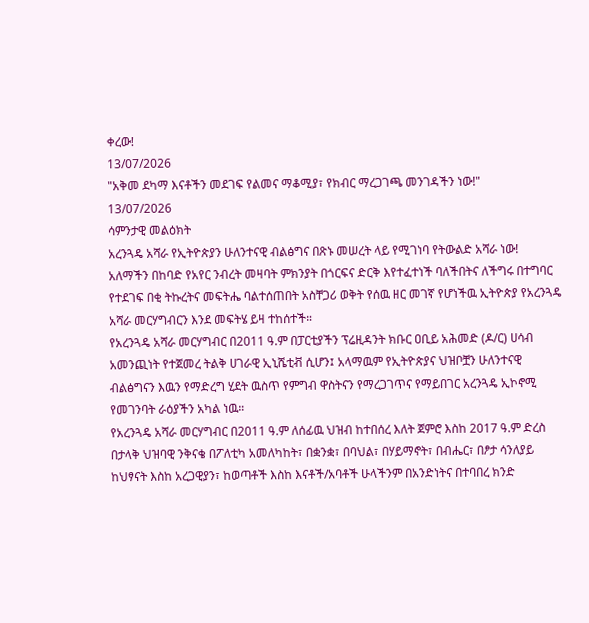ቀረው!
13/07/2026
"አቅመ ደካማ እናቶችን መደገፍ የልመና ማቆሚያ፣ የክብር ማረጋገጫ መንገዳችን ነው!"
13/07/2026
ሳምንታዊ መልዕክት
አረንጓዴ አሻራ የኢትዮጵያን ሁለንተናዊ ብልፅግና በጽኑ መሠረት ላይ የሚገነባ የትውልድ አሻራ ነው!
አለማችን በከባድ የአየር ንብረት መዛባት ምክንያት በጎርፍና ድርቅ እየተፈተነች ባለችበትና ለችግሩ በተግባር የተደገፍ በቂ ትኩረትና መፍትሔ ባልተሰጠበት አስቸጋሪ ወቅት የሰዉ ዘር መገኛ የሆነችዉ ኢትዮጵያ የአረንጓዴ አሻራ መርሃግብርን እንደ መፍትሄ ይዛ ተከሰተች።
የአረንጓዴ አሻራ መርሃግብር በ2011 ዓ.ም በፓርቲያችን ፕሬዚዳንት ክቡር ዐቢይ አሕመድ (ዶ/ር) ሀሳብ አመንጪነት የተጀመረ ትልቅ ሀገራዊ ኢኒሼቲቭ ሲሆን፤ አላማዉም የኢትዮጵያና ህዝቦቿን ሁለንተናዊ ብልፅግናን እዉን የማድረግ ሂደት ዉስጥ የምግብ ዋስትናን የማረጋገጥና የማይበገር አረንጓዴ ኢኮኖሚ የመገንባት ራዕያችን አካል ነዉ።
የአረንጓዴ አሻራ መርሃግብር በ2011 ዓ.ም ለሰፊዉ ህዝብ ከተበሰረ እለት ጀምሮ እስከ 2017 ዓ.ም ድረስ በታላቅ ህዝባዊ ንቅናቄ በፖለቲካ አመለካከት፣ በቋንቋ፣ በባህል፣ በሃይማኖት፣ በብሔር፣ በፆታ ሳንለያይ ከህፃናት እስከ አረጋዊያን፣ ከወጣቶች እስከ እናቶች/አባቶች ሁላችንም በአንድነትና በተባበረ ክንድ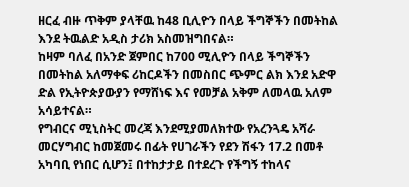ዘርፈ ብዙ ጥቅም ያላቸዉ ከ48 ቢሊዮን በላይ ችግኞችን በመትከል እንደ ትዉልድ አዲስ ታሪክ አስመዝግበናል።
ከዛም ባለፈ በአንድ ጀምበር ከ700 ሚሊዮን በላይ ችግኞችን በመትከል አለማቀፍ ሪከርዶችን በመስበር ጭምር ልክ እንደ አድዋ ድል የኢትዮጵያውያን የማሸነፍ እና የመቻል አቅም ለመላዉ አለም አሳይተናል።
የግብርና ሚኒስትር መረጃ እንደሚያመለክተው የአረንጓዴ አሻራ መርሃግብር ከመጀመሩ በፊት የሀገራችን የደን ሽፋን 17.2 በመቶ አካባቢ የነበር ሲሆን፤ በተከታታይ በተደረጉ የችግኝ ተከላና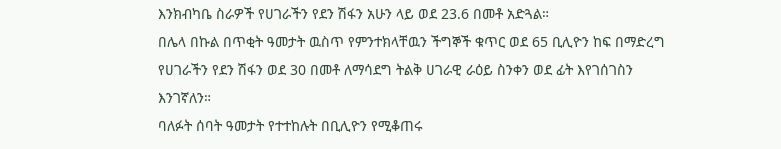እንክብካቤ ስራዎች የሀገራችን የደን ሽፋን አሁን ላይ ወደ 23.6 በመቶ አድጓል።
በሌላ በኩል በጥቂት ዓመታት ዉስጥ የምንተክላቸዉን ችግኞች ቁጥር ወደ 65 ቢሊዮን ከፍ በማድረግ የሀገራችን የደን ሽፋን ወደ 30 በመቶ ለማሳደግ ትልቅ ሀገራዊ ራዕይ ስንቀን ወደ ፊት እየገሰገስን እንገኛለን።
ባለፉት ሰባት ዓመታት የተተከሉት በቢሊዮን የሚቆጠሩ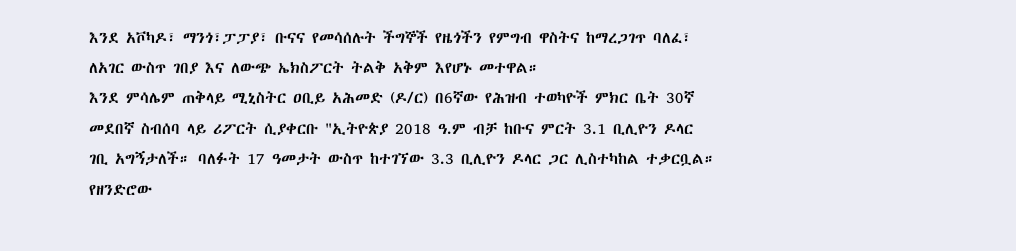እንደ አቮካዶ፣ ማንጎ፣ፓፓያ፣ ቡናና የመሳሰሉት ችግኞች የዜጎችን የምግብ ዋስትና ከማረጋገጥ ባለፈ፣ ለአገር ውስጥ ገበያ እና ለውጭ ኤክስፖርት ትልቅ አቅም እየሆኑ መተዋል።
እንደ ምሳሌም ጠቅላይ ሚኒስትር ዐቢይ አሕመድ (ዶ/ር) በ6ኛው የሕዝብ ተወካዮች ምክር ቤት 30ኛ መደበኛ ስብሰባ ላይ ሪፖርት ሲያቀርቡ "ኢትዮጵያ 2018 ዓ.ም ብቻ ከቡና ምርት 3.1 ቢሊዮን ዶላር ገቢ አግኝታለች። ባለፉት 17 ዓመታት ውስጥ ከተገኘው 3.3 ቢሊዮን ዶላር ጋር ሊስተካከል ተቃርቧል። የዘንድሮው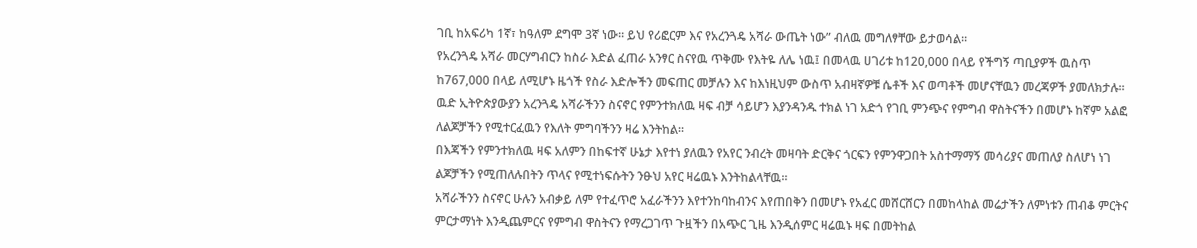ገቢ ከአፍሪካ 1ኛ፣ ከዓለም ደግሞ 3ኛ ነው። ይህ የሪፎርም እና የአረንጓዴ አሻራ ውጤት ነው” ብለዉ መግለፃቸው ይታወሳል።
የአረንጓዴ አሻራ መርሃግብርን ከስራ እድል ፈጠራ አንፃር ስናየዉ ጥቅሙ የእትዬ ለሌ ነዉ፤ በመላዉ ሀገሪቱ ከ120,000 በላይ የችግኝ ጣቢያዎች ዉስጥ ከ767,000 በላይ ለሚሆኑ ዜጎች የስራ እድሎችን መፍጠር መቻሉን እና ከእነዚህም ውስጥ አብዛኛዎቹ ሴቶች እና ወጣቶች መሆናቸዉን መረጃዎች ያመለክታሉ።
ዉድ ኢትዮጵያውያን አረንጓዴ አሻራችንን ስናኖር የምንተክለዉ ዛፍ ብቻ ሳይሆን እያንዳንዱ ተክል ነገ አድጎ የገቢ ምንጭና የምግብ ዋስትናችን በመሆኑ ከኛም አልፎ ለልጆቻችን የሚተርፈዉን የእለት ምግባችንን ዛሬ እንትከል።
በእጃችን የምንተክለዉ ዛፍ አለምን በከፍተኛ ሁኔታ እየተነ ያለዉን የአየር ንብረት መዛባት ድርቅና ጎርፍን የምንዋጋበት አስተማማኝ መሳሪያና መጠለያ ስለሆነ ነገ ልጆቻችን የሚጠለሉበትን ጥላና የሚተነፍሱትን ንፁህ አየር ዛሬዉኑ እንትከልላቸዉ።
አሻራችንን ስናኖር ሁሉን አብቃይ ለም የተፈጥሮ አፈራችንን እየተንከባከብንና እየጠበቅን በመሆኑ የአፈር መሸርሸርን በመከላከል መሬታችን ለምነቱን ጠብቆ ምርትና ምርታማነት እንዲጨምርና የምግብ ዋስትናን የማረጋገጥ ጉዟችን በአጭር ጊዜ እንዲሰምር ዛሬዉኑ ዛፍ በመትከል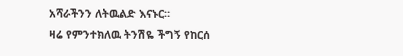አሻራችንን ለትዉልድ እናኑር።
ዛሬ የምንተክለዉ ትንሽዬ ችግኝ የከርሰ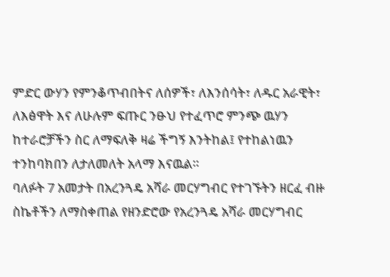ምድር ውሃን የምንቆጥብበትና ለሰዎች፣ ለእንሰሳት፣ ለዱር አራዊት፣ ለእፅዋት እና ለሁሉም ፍጡር ንፁህ የተፈጥሮ ምንጭ ዉሃን ከተራሮቻችን ስር ለማፍለቅ ዛሬ ችግኝ እንትከል፤ የተከልነዉን ተንከባክበን ለታለመለት አላማ እናዉል።
ባለፉት 7 አመታት በአረንጓዴ አሻራ መርሃግብር የተገኙትን ዘርፈ ብዙ ስኬቶችን ለማስቀጠል የዘንድሮው የአረንጓዴ አሻራ መርሃግብር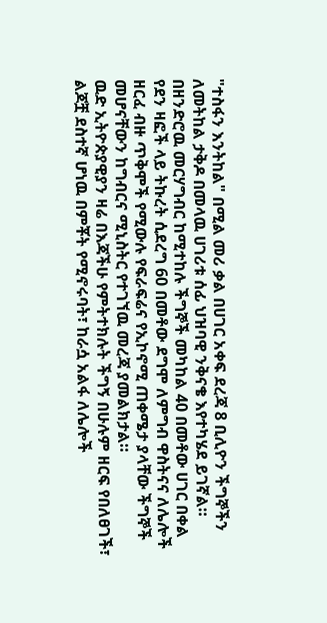"ተስፋን እንትከል" በሚል መሪ ቃል በሀገር አቀፍ ደረጃ 8 ቢሊዮን ችግኞችን ለመትከል ታቅዶ በመላዉ ሀገሪቱ ሰፊ ህዝባዊ ንቅናቄ እየተካሄደ ይገኛል።
በዘንድሮዉ መርሃግብር ከሚተከሉ ችግኞች መካከል 40 በመቶው ሀገር በቀል የደን ዛፎች ላይ ትኩረት ሲደረግ 60 በመቶው ደግሞ ለምግብ ዋስትናና ለሌሎች ዘርፈ ብዙ ጥቅሞች የሚውሉ የፍራፍሬና የኢኮኖሚ ጠቀሜታ ያላቸው ችግኞች መሆናቸውን ከግብርና ሚኒስትር የተገኘዉ መረጃ ያመልክታል።
ዉድ ኢትዮጵያዊያን ዛሬ በእጃችሁ የምትተክሉት ችግኝ በሁሉም ዘርፍ የበለፀገች፣ ልጆቿ ደስተኛ ሆነዉ በምቾት የሚኖሩባት፣ ከራሷ አልፋ ለሌሎች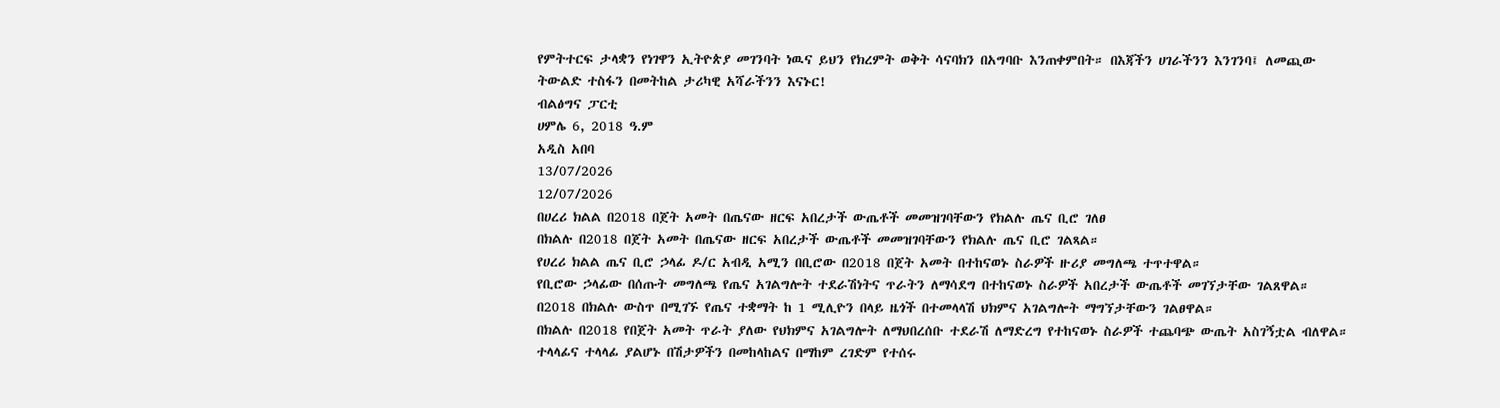የምትተርፍ ታላቋን የነገዋን ኢትዮጵያ መገንባት ነዉና ይህን የክረምት ወቅት ሳናባክን በአግባቡ እንጠቀምበት። በእጃችን ሀገራችንን እንገንባ፤ ለመጪው ትውልድ ተስፋን በመትከል ታሪካዊ አሻራችንን እናኑር!
ብልፅግና ፓርቲ
ሀምሌ 6, 2018 ዓ.ም
አዲስ አበባ
13/07/2026
12/07/2026
በሀረሪ ክልል በ2018 በጀት አመት በጤናው ዘርፍ አበረታች ውጤቶች መመዝገባቸውን የክልሉ ጤና ቢሮ ገለፀ
በክልሉ በ2018 በጀት አመት በጤናው ዘርፍ አበረታች ውጤቶች መመዝገባቸውን የክልሉ ጤና ቢሮ ገልጻል።
የሀረሪ ክልል ጤና ቢሮ ኃላፊ ዶ/ር አብዲ አሚን በቢሮው በ2018 በጀት አመት በተከናወኑ ስራዎች ዙሪያ መግለጫ ተጥተዋል።
የቢሮው ኃላፊው በሰጡት መግለጫ የጤና አገልግሎት ተደራሽነትና ጥራትን ለማሳደግ በተከናወኑ ስራዎች አበረታች ውጤቶች መገኘታቸው ገልጸዋል።
በ2018 በክልሉ ውስጥ በሚገኙ የጤና ተቋማት ከ 1 ሚሊዮን በላይ ዜጎች በተመላላሽ ህክምና አገልግሎት ማግኘታቸውን ገልፀዋል።
በክልሉ በ2018 የበጀት አመት ጥራት ያለው የህክምና አገልግሎት ለማህበረሰቡ ተደራሽ ለማድረግ የተከናወኑ ስራዎች ተጨባጭ ውጤት አስገኝቷል ብለዋል።
ተላላፊና ተላላፊ ያልሆኑ በሽታዎችን በመከላከልና በማከም ረገድም የተሰሩ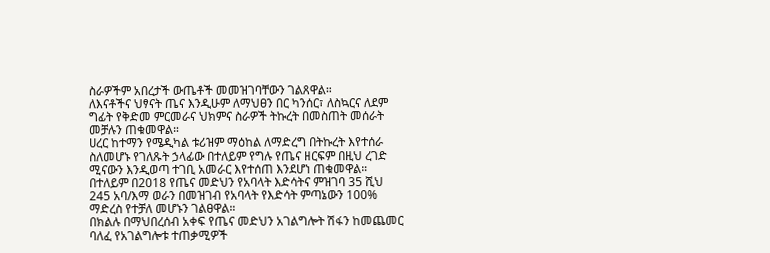ስራዎችም አበረታች ውጤቶች መመዝገባቸውን ገልጸዋል።
ለእናቶችና ህፃናት ጤና እንዲሁም ለማህፀን በር ካንሰር፣ ለስኳርና ለደም ግፊት የቅድመ ምርመራና ህክምና ስራዎች ትኩረት በመስጠት መሰራት መቻሉን ጠቁመዋል።
ሀረር ከተማን የሜዲካል ቱሪዝም ማዕከል ለማድረግ በትኩረት እየተሰራ ስለመሆኑ የገለጹት ኃላፊው በተለይም የግሉ የጤና ዘርፍም በዚህ ረገድ ሚናውን እንዲወጣ ተገቢ አመራር እየተሰጠ እንደሆነ ጠቁመዋል።
በተለይም በ2018 የጤና መድህን የአባላት እድሳትና ምዝገባ 35 ሺህ 245 አባ/እማ ወራን በመዝገብ የአባላት የእድሳት ምጣኔውን 100% ማድረስ የተቻለ መሆኑን ገልፀዋል።
በክልሉ በማህበረሰብ አቀፍ የጤና መድህን አገልግሎት ሽፋን ከመጨመር ባለፈ የአገልግሎቱ ተጠቃሚዎች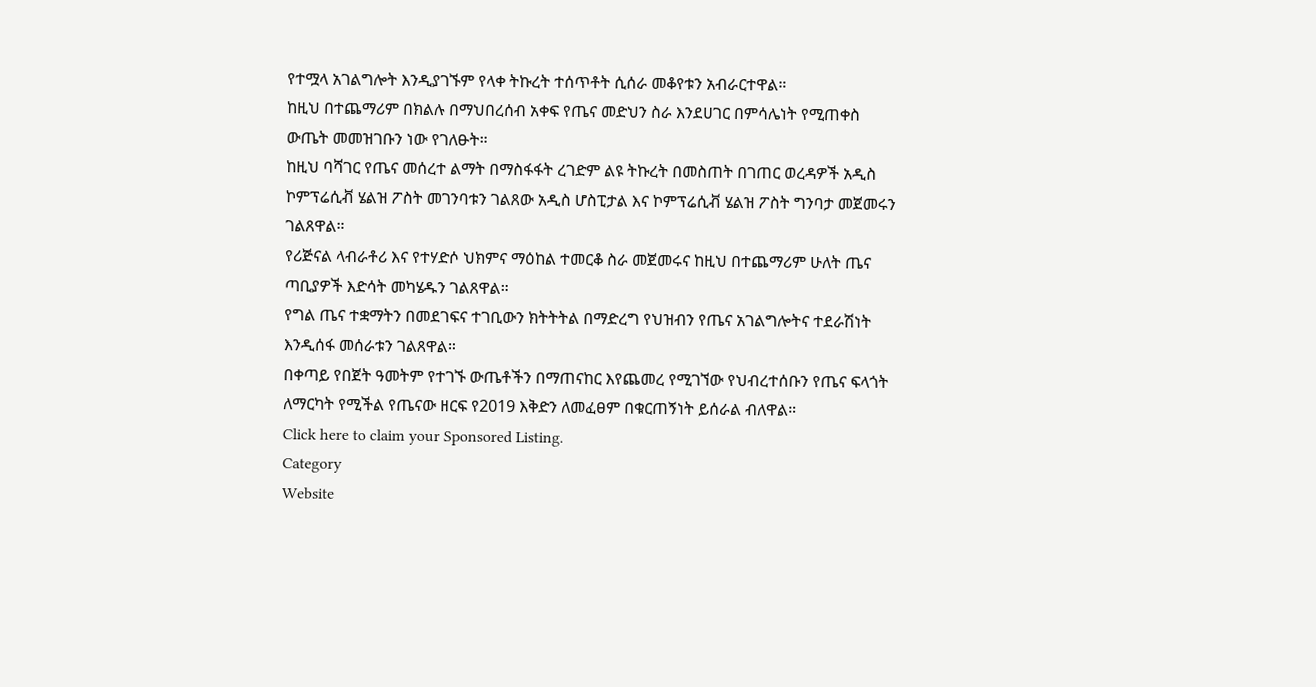የተሟላ አገልግሎት እንዲያገኙም የላቀ ትኩረት ተሰጥቶት ሲሰራ መቆየቱን አብራርተዋል።
ከዚህ በተጨማሪም በክልሉ በማህበረሰብ አቀፍ የጤና መድህን ስራ እንደሀገር በምሳሌነት የሚጠቀስ ውጤት መመዝገቡን ነው የገለፁት።
ከዚህ ባሻገር የጤና መሰረተ ልማት በማስፋፋት ረገድም ልዩ ትኩረት በመስጠት በገጠር ወረዳዎች አዲስ ኮምፕሬሲቭ ሄልዝ ፖስት መገንባቱን ገልጸው አዲስ ሆስፒታል እና ኮምፕሬሲቭ ሄልዝ ፖስት ግንባታ መጀመሩን ገልጸዋል።
የሪጅናል ላብራቶሪ እና የተሃድሶ ህክምና ማዕከል ተመርቆ ስራ መጀመሩና ከዚህ በተጨማሪም ሁለት ጤና ጣቢያዎች እድሳት መካሄዱን ገልጸዋል።
የግል ጤና ተቋማትን በመደገፍና ተገቢውን ክትትትል በማድረግ የህዝብን የጤና አገልግሎትና ተደራሽነት እንዲሰፋ መሰራቱን ገልጸዋል።
በቀጣይ የበጀት ዓመትም የተገኙ ውጤቶችን በማጠናከር እየጨመረ የሚገኘው የህብረተሰቡን የጤና ፍላጎት ለማርካት የሚችል የጤናው ዘርፍ የ2019 እቅድን ለመፈፀም በቁርጠኝነት ይሰራል ብለዋል።
Click here to claim your Sponsored Listing.
Category
Website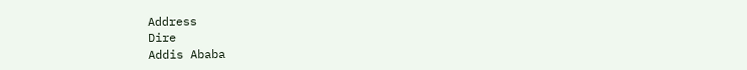Address
Dire
Addis Ababa